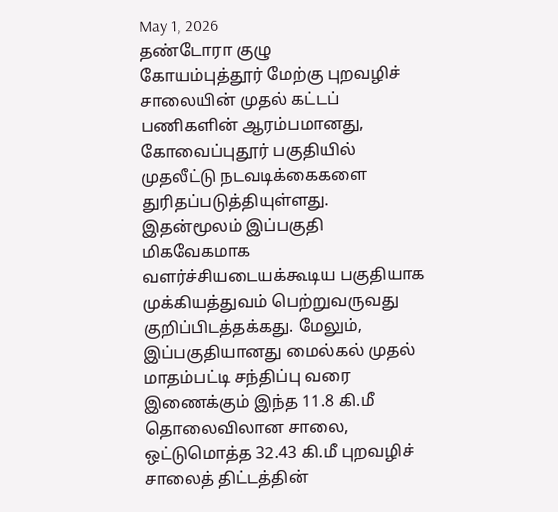May 1, 2026
தண்டோரா குழு
கோயம்புத்தூர் மேற்கு புறவழிச் சாலையின் முதல் கட்டப் பணிகளின் ஆரம்பமானது, கோவைப்புதூர் பகுதியில் முதலீட்டு நடவடிக்கைகளை துரிதப்படுத்தியுள்ளது.
இதன்மூலம் இப்பகுதி மிகவேகமாக வளர்ச்சியடையக்கூடிய பகுதியாக முக்கியத்துவம் பெற்றுவருவது குறிப்பிடத்தக்கது. மேலும், இப்பகுதியானது மைல்கல் முதல் மாதம்பட்டி சந்திப்பு வரை இணைக்கும் இந்த 11.8 கி.மீ தொலைவிலான சாலை, ஒட்டுமொத்த 32.43 கி.மீ புறவழிச் சாலைத் திட்டத்தின்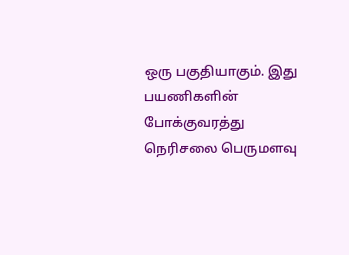ஒரு பகுதியாகும். இது பயணிகளின் போக்குவரத்து நெரிசலை பெருமளவு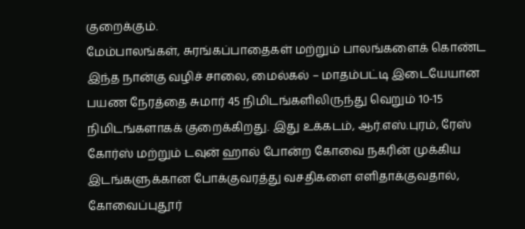குறைக்கும்.
மேம்பாலங்கள், சுரங்கப்பாதைகள் மற்றும் பாலங்களைக் கொண்ட இந்த நான்கு வழிச் சாலை, மைல்கல் – மாதம்பட்டி இடையேயான பயண நேரத்தை சுமார் 45 நிமிடங்களிலிருந்து வெறும் 10-15 நிமிடங்களாகக் குறைக்கிறது. இது உக்கடம், ஆர்.எஸ்.புரம், ரேஸ் கோர்ஸ் மற்றும் டவுன் ஹால் போன்ற கோவை நகரின் முக்கிய இடங்களுக்கான போக்குவரத்து வசதிகளை எளிதாக்குவதால், கோவைப்புதூர்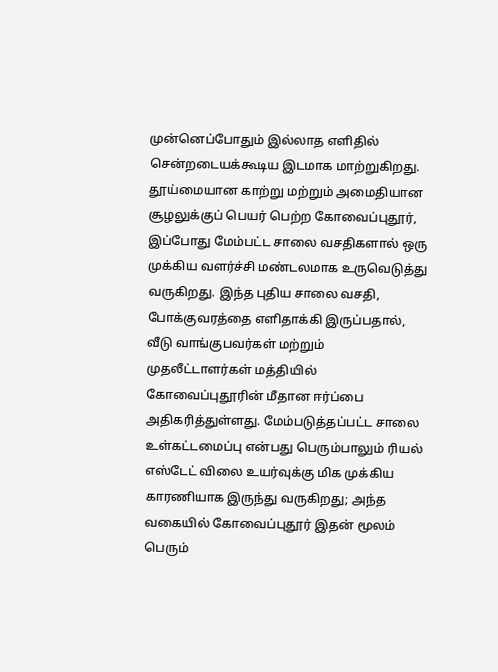முன்னெப்போதும் இல்லாத எளிதில் சென்றடையக்கூடிய இடமாக மாற்றுகிறது.
தூய்மையான காற்று மற்றும் அமைதியான சூழலுக்குப் பெயர் பெற்ற கோவைப்புதூர், இப்போது மேம்பட்ட சாலை வசதிகளால் ஒரு முக்கிய வளர்ச்சி மண்டலமாக உருவெடுத்து வருகிறது. இந்த புதிய சாலை வசதி, போக்குவரத்தை எளிதாக்கி இருப்பதால், வீடு வாங்குபவர்கள் மற்றும் முதலீட்டாளர்கள் மத்தியில் கோவைப்புதூரின் மீதான ஈர்ப்பை அதிகரித்துள்ளது. மேம்படுத்தப்பட்ட சாலை உள்கட்டமைப்பு என்பது பெரும்பாலும் ரியல் எஸ்டேட் விலை உயர்வுக்கு மிக முக்கிய காரணியாக இருந்து வருகிறது; அந்த வகையில் கோவைப்புதூர் இதன் மூலம் பெரும்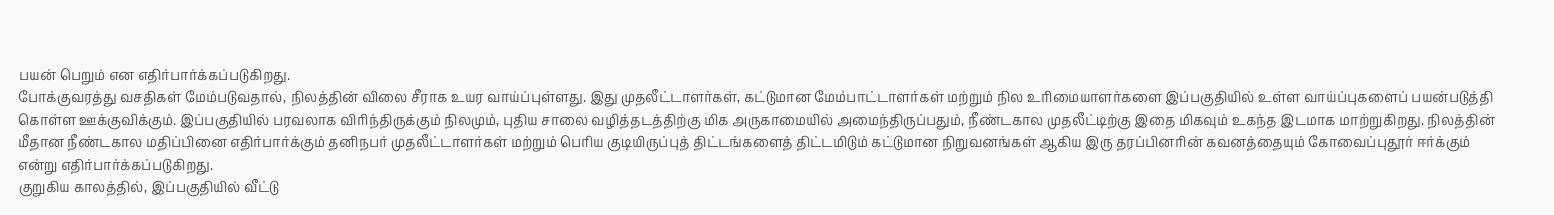பயன் பெறும் என எதிர்பார்க்கப்படுகிறது.
போக்குவரத்து வசதிகள் மேம்படுவதால், நிலத்தின் விலை சீராக உயர வாய்ப்புள்ளது. இது முதலீட்டாளர்கள், கட்டுமான மேம்பாட்டாளர்கள் மற்றும் நில உரிமையாளர்களை இப்பகுதியில் உள்ள வாய்ப்புகளைப் பயன்படுத்தி கொள்ள ஊக்குவிக்கும். இப்பகுதியில் பரவலாக விரிந்திருக்கும் நிலமும், புதிய சாலை வழித்தடத்திற்கு மிக அருகாமையில் அமைந்திருப்பதும், நீண்டகால முதலீட்டிற்கு இதை மிகவும் உகந்த இடமாக மாற்றுகிறது. நிலத்தின் மீதான நீண்டகால மதிப்பினை எதிர்பார்க்கும் தனிநபர் முதலீட்டாளர்கள் மற்றும் பெரிய குடியிருப்புத் திட்டங்களைத் திட்டமிடும் கட்டுமான நிறுவனங்கள் ஆகிய இரு தரப்பினரின் கவனத்தையும் கோவைப்புதூர் ஈர்க்கும் என்று எதிர்பார்க்கப்படுகிறது.
குறுகிய காலத்தில், இப்பகுதியில் வீட்டு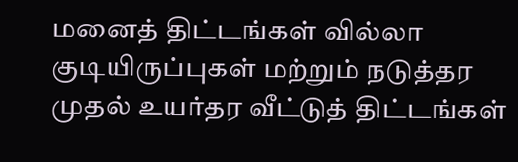மனைத் திட்டங்கள் வில்லா குடியிருப்புகள் மற்றும் நடுத்தர முதல் உயர்தர வீட்டுத் திட்டங்கள்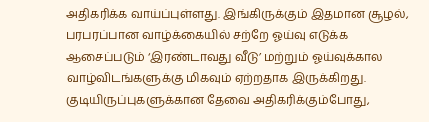அதிகரிக்க வாய்ப்புள்ளது. இங்கிருக்கும் இதமான சூழல், பரபரப்பான வாழ்க்கையில் சற்றே ஓய்வு எடுக்க ஆசைப்படும் ‘இரண்டாவது வீடு’ மற்றும் ஓய்வுக்கால வாழ்விடங்களுக்கு மிகவும் ஏற்றதாக இருக்கிறது. குடியிருப்புகளுக்கான தேவை அதிகரிக்கும்போது,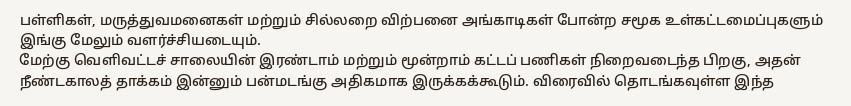பள்ளிகள், மருத்துவமனைகள் மற்றும் சில்லறை விற்பனை அங்காடிகள் போன்ற சமூக உள்கட்டமைப்புகளும் இங்கு மேலும் வளர்ச்சியடையும்.
மேற்கு வெளிவட்டச் சாலையின் இரண்டாம் மற்றும் மூன்றாம் கட்டப் பணிகள் நிறைவடைந்த பிறகு, அதன் நீண்டகாலத் தாக்கம் இன்னும் பன்மடங்கு அதிகமாக இருக்கக்கூடும். விரைவில் தொடங்கவுள்ள இந்த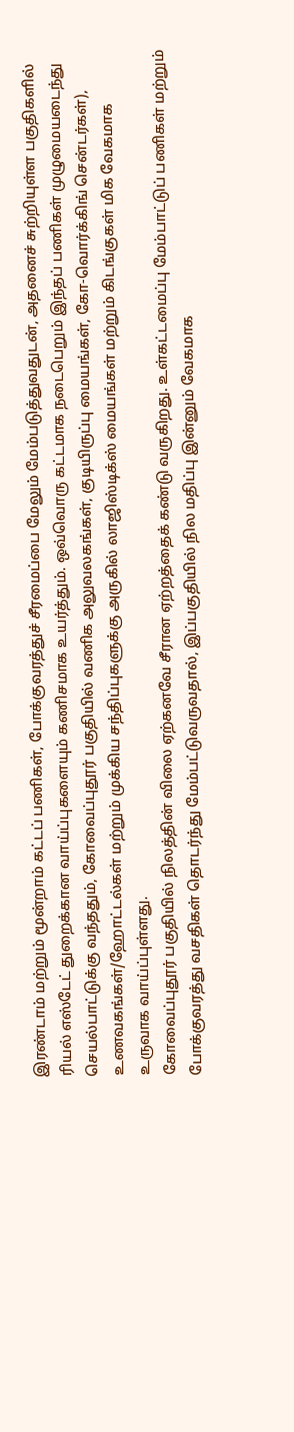இரண்டாம் மற்றும் மூன்றாம் கட்டப் பணிகள், போக்குவரத்துச் சீரமைப்பை மேலும் மேம்படுத்துவதுடன், அதனைச் சுற்றியுள்ள பகுதிகளில் ரியல் எஸ்டேட் துறைக்கான வாய்ப்புகளையும் கணிசமாக உயர்த்தும். ஒவ்வொரு கட்டமாக நடைபெறும் இந்தப் பணிகள் முழுமையடைந்து செயல்பாட்டுக்கு வந்ததும், கோவைப்புதூர் பகுதியில் வணிக அலுவலகங்கள், குடியிருப்பு மையங்கள், கோ-வொர்க்கிங் சென்டர்கள்), உணவகங்கள்/ஹோட்டல்கள் மற்றும் முக்கிய சந்திப்புகளுக்கு அருகில் லாஜிஸ்டிக்ஸ் மையங்கள் மற்றும் கிடங்குகள் மிக வேகமாக உருவாக வாய்ப்புள்ளது.
கோவைப்புதூர் பகுதியில் நிலத்தின் விலை ஏற்கனவே சீரான ஏற்றத்தைக் கண்டு வருகிறது. உள்கட்டமைப்பு மேம்பாட்டுப் பணிகள் மற்றும் போக்குவரத்து வசதிகள் தொடர்ந்து மேம்பட்டுவருவதால், இப்பகுதியில் நில மதிப்பு இன்னும் வேகமாக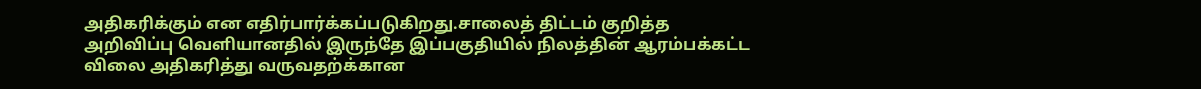அதிகரிக்கும் என எதிர்பார்க்கப்படுகிறது.சாலைத் திட்டம் குறித்த அறிவிப்பு வெளியானதில் இருந்தே இப்பகுதியில் நிலத்தின் ஆரம்பக்கட்ட விலை அதிகரித்து வருவதற்க்கான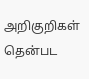அறிகுறிகள் தென்பட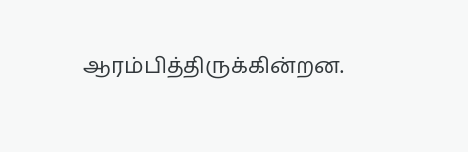ஆரம்பித்திருக்கின்றன.